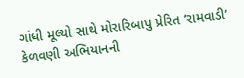ગાંધી મૂલ્યો સાથે મોરારિબાપુ પ્રેરિત ‘રામવાડી’ કેળવણી અભિયાનની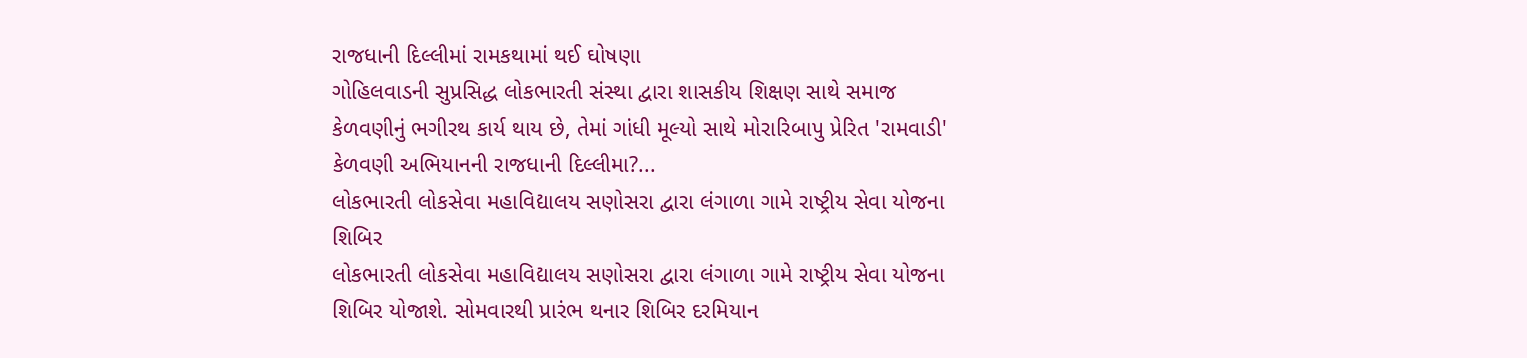રાજધાની દિલ્લીમાં રામકથામાં થઈ ઘોષણા
ગોહિલવાડની સુપ્રસિદ્ધ લોકભારતી સંસ્થા દ્વારા શાસકીય શિક્ષણ સાથે સમાજ કેળવણીનું ભગીરથ કાર્ય થાય છે, તેમાં ગાંધી મૂલ્યો સાથે મોરારિબાપુ પ્રેરિત 'રામવાડી' કેળવણી અભિયાનની રાજધાની દિલ્લીમા?...
લોકભારતી લોકસેવા મહાવિદ્યાલય સણોસરા દ્વારા લંગાળા ગામે રાષ્ટ્રીય સેવા યોજના શિબિર
લોકભારતી લોકસેવા મહાવિદ્યાલય સણોસરા દ્વારા લંગાળા ગામે રાષ્ટ્રીય સેવા યોજના શિબિર યોજાશે. સોમવારથી પ્રારંભ થનાર શિબિર દરમિયાન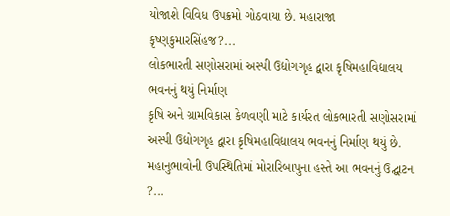યોજાશે વિવિધ ઉપક્રમો ગોઠવાયા છે. મહારાજા કૃષ્ણકુમારસિંહજ?...
લોકભારતી સણોસરામાં અસ્પી ઉદ્યોગગૃહ દ્વારા કૃષિમહાવિદ્યાલય ભવનનું થયું નિર્માણ
કૃષિ અને ગ્રામવિકાસ કેળવણી માટે કાર્યરત લોકભારતી સણોસરામાં અસ્પી ઉદ્યોગગૃહ દ્વારા કૃષિમહાવિદ્યાલય ભવનનું નિર્માણ થયું છે. મહાનુભાવોની ઉપસ્થિતિમાં મોરારિબાપુના હસ્તે આ ભવનનું ઉદ્ઘાટન ?...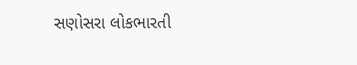સણોસરા લોકભારતી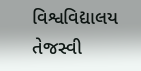વિશ્વવિદ્યાલય તેજસ્વી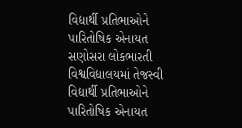વિદ્યાર્થી પ્રતિભાઓને પારિતોષિક એનાયત
સણોસરા લોકભારતી વિશ્વવિદ્યાલયમાં તેજસ્વી વિદ્યાર્થી પ્રતિભાઓને પારિતોષિક એનાયત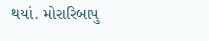થયાં. મોરારિબાપુ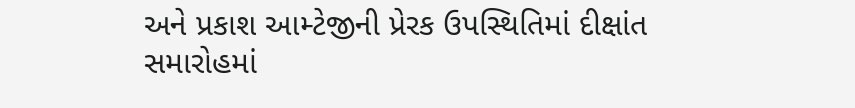અને પ્રકાશ આમ્ટેજીની પ્રેરક ઉપસ્થિતિમાં દીક્ષાંત સમારોહમાં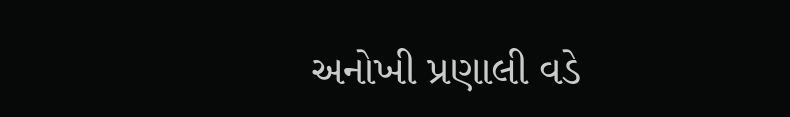અનોખી પ્રણાલી વડે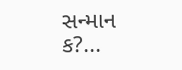સન્માન ક?...